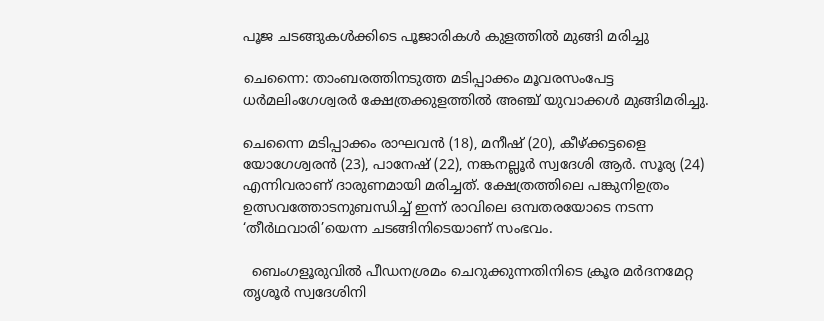പൂജ ചടങ്ങുകൾക്കിടെ പൂജാരികൾ കുളത്തിൽ മുങ്ങി മരിച്ചു

ചെന്നൈ: താംബരത്തിനടുത്ത മടിപ്പാക്കം മൂവരസംപേട്ട ധര്‍മലിംഗേശ്വരര്‍ ക്ഷേത്രക്കുളത്തില്‍ അഞ്ച് യുവാക്കള്‍ മുങ്ങിമരിച്ചു.

ചെന്നൈ മടിപ്പാക്കം രാഘവന്‍ (18), മനീഷ് (20), കീഴ്ക്കട്ടളൈ യോഗേശ്വരന്‍ (23), പാനേഷ് (22), നങ്കനല്ലൂര്‍ സ്വദേശി ആര്‍. സൂര്യ (24) എന്നിവരാണ് ദാരുണമായി മരിച്ചത്. ക്ഷേത്രത്തിലെ പങ്കുനിഉത്രം ഉത്സവത്തോടനുബന്ധിച്ച്‌ ഇന്ന് രാവിലെ ഒമ്പതരയോടെ നടന്ന ‘തീര്‍ഥവാരി’യെന്ന ചടങ്ങിനിടെയാണ് സംഭവം.

  ബെംഗളൂരുവിൽ പീഡനശ്രമം ചെറുക്കുന്നതിനിടെ ക്രൂര മർദനമേറ്റ തൃശൂർ സ്വദേശിനി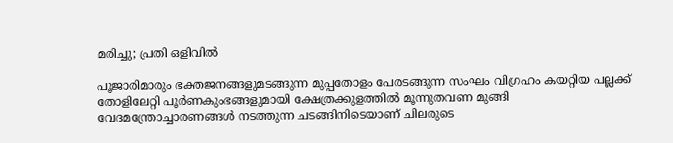മരിച്ചു; പ്രതി ഒളിവിൽ

പൂജാരിമാരും ഭക്തജനങ്ങളുമടങ്ങുന്ന മുപ്പതോളം പേരടങ്ങുന്ന സംഘം വിഗ്രഹം കയറ്റിയ പല്ലക്ക് തോളിലേറ്റി പൂര്‍ണകുംഭങ്ങളുമായി ക്ഷേത്രക്കുളത്തില്‍ മൂന്നുതവണ മുങ്ങി വേദമന്ത്രോച്ചാരണങ്ങള്‍ നടത്തുന്ന ചടങ്ങിനിടെയാണ് ചിലരുടെ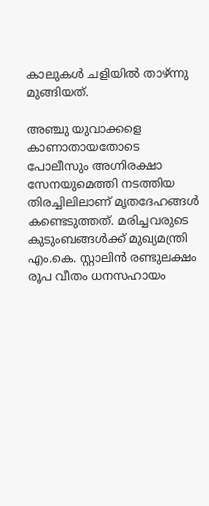കാലുകള്‍ ചളിയില്‍ താഴ്ന്നു മുങ്ങിയത്.

അഞ്ചു യുവാക്കളെ കാണാതായതോടെ പോലീസും അഗ്നിരക്ഷാ സേനയുമെത്തി നടത്തിയ തിരച്ചിലിലാണ് മൃതദേഹങ്ങള്‍ കണ്ടെടുത്തത്. മരിച്ചവരുടെ കുടുംബങ്ങള്‍ക്ക് മുഖ്യമന്ത്രി എം.കെ. സ്റ്റാലിന്‍ രണ്ടുലക്ഷം രൂപ വീതം ധനസഹായം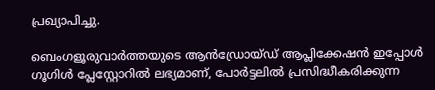പ്രഖ്യാപിച്ചു.

ബെംഗളൂരുവാർത്തയുടെ ആൻഡ്രോയ്ഡ് ആപ്ലിക്കേഷൻ ഇപ്പോൾ ഗൂഗിൾ പ്ലേസ്റ്റോറിൽ ലഭ്യമാണ്, പോർട്ടലിൽ പ്രസിദ്ധീകരിക്കുന്ന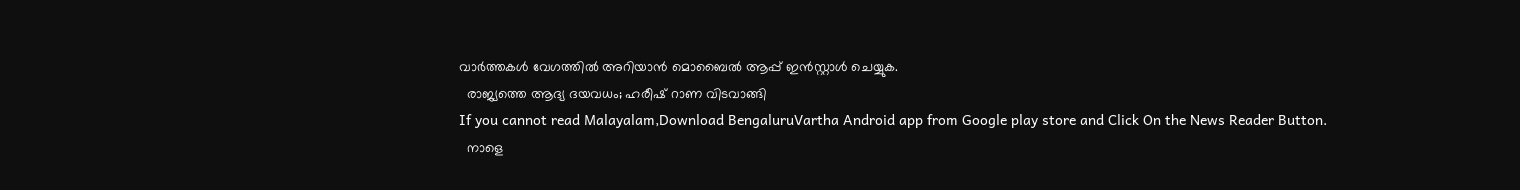വാർത്തകൾ വേഗത്തിൽ അറിയാൻ മൊബൈൽ ആപ്പ് ഇൻസ്റ്റാൾ ചെയ്യുക.
  രാജ്യത്തെ ആദ്യ ദയവധം; ഹരീഷ് റാണ വിടവാങ്ങി
If you cannot read Malayalam,Download BengaluruVartha Android app from Google play store and Click On the News Reader Button.
  നാളെ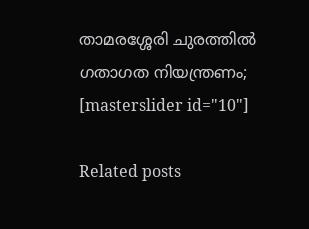താമരശ്ശേരി ചുരത്തിൽ ഗതാഗത നിയന്ത്രണം;
[masterslider id="10"]

Related posts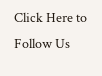Click Here to Follow Us